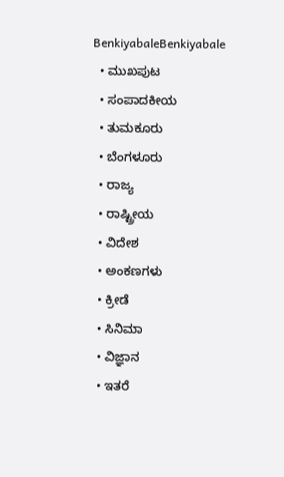BenkiyabaleBenkiyabale
  • ಮುಖಪುಟ
  • ಸಂಪಾದಕೀಯ
  • ತುಮಕೂರು
  • ಬೆಂಗಳೂರು
  • ರಾಜ್ಯ
  • ರಾಷ್ಟ್ರೀಯ
  • ವಿದೇಶ
  • ಅಂಕಣಗಳು
  • ಕ್ರೀಡೆ
  • ಸಿನಿಮಾ
  • ವಿಜ್ಞಾನ
  • ಇತರೆ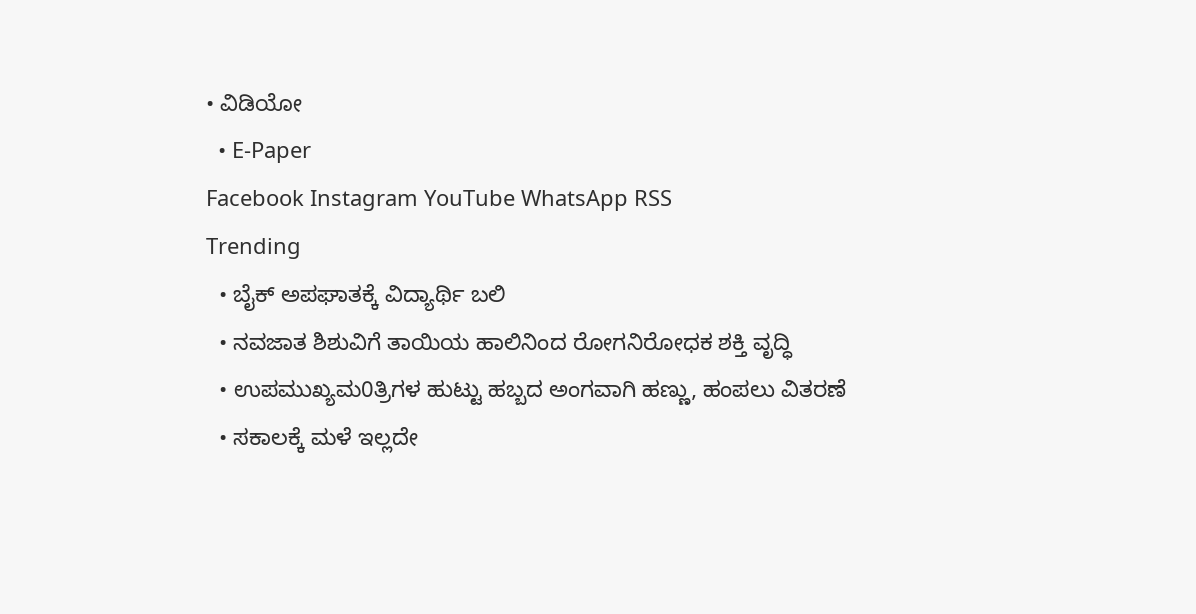• ವಿಡಿಯೋ
  • E-Paper
Facebook Instagram YouTube WhatsApp RSS
Trending
  • ಬೈಕ್ ಅಪಘಾತಕ್ಕೆ ವಿದ್ಯಾರ್ಥಿ ಬಲಿ
  • ನವಜಾತ ಶಿಶುವಿಗೆ ತಾಯಿಯ ಹಾಲಿನಿಂದ ರೋಗನಿರೋಧಕ ಶಕ್ತಿ ವೃದ್ಧಿ
  • ಉಪಮುಖ್ಯಮ0ತ್ರಿಗಳ ಹುಟ್ಟು ಹಬ್ಬದ ಅಂಗವಾಗಿ ಹಣ್ಣು, ಹಂಪಲು ವಿತರಣೆ
  • ಸಕಾಲಕ್ಕೆ ಮಳೆ ಇಲ್ಲದೇ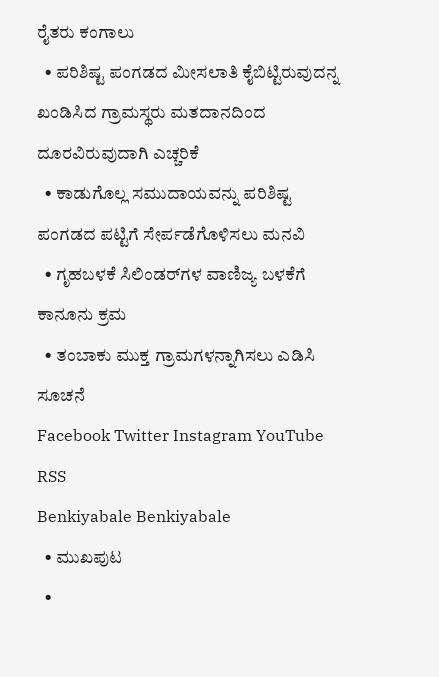ರೈತರು ಕಂಗಾಲು
  • ಪರಿಶಿಷ್ಟ ಪಂಗಡದ ಮೀಸಲಾತಿ ಕೈಬಿಟ್ಟಿರುವುದನ್ನ ಖಂಡಿಸಿದ ಗ್ರಾಮಸ್ಥರು ಮತದಾನದಿಂದ ದೂರವಿರುವುದಾಗಿ ಎಚ್ಚರಿಕೆ
  • ಕಾಡುಗೊಲ್ಲ ಸಮುದಾಯವನ್ನು ಪರಿಶಿಷ್ಟ ಪಂಗಡದ ಪಟ್ಟಿಗೆ ಸೇರ್ಪಡೆಗೊಳಿಸಲು ಮನವಿ
  • ಗೃಹಬಳಕೆ ಸಿಲಿಂಡರ್‌ಗಳ ವಾಣಿಜ್ಯ ಬಳಕೆಗೆ ಕಾನೂನು ಕ್ರಮ
  • ತಂಬಾಕು ಮುಕ್ತ ಗ್ರಾಮಗಳನ್ನಾಗಿಸಲು ಎಡಿಸಿ ಸೂಚನೆ
Facebook Twitter Instagram YouTube RSS
Benkiyabale Benkiyabale
  • ಮುಖಪುಟ
  •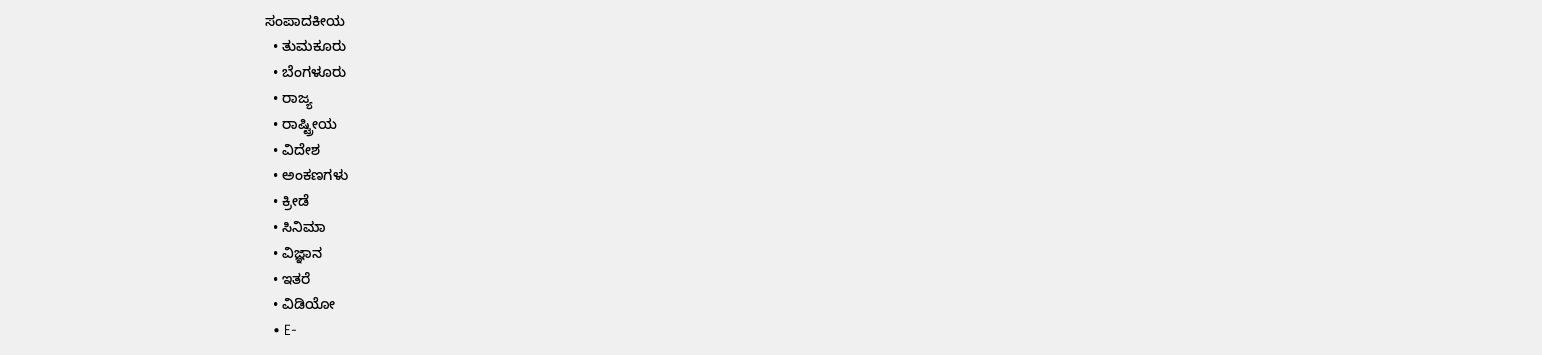ಸಂಪಾದಕೀಯ
  • ತುಮಕೂರು
  • ಬೆಂಗಳೂರು
  • ರಾಜ್ಯ
  • ರಾಷ್ಟ್ರೀಯ
  • ವಿದೇಶ
  • ಅಂಕಣಗಳು
  • ಕ್ರೀಡೆ
  • ಸಿನಿಮಾ
  • ವಿಜ್ಞಾನ
  • ಇತರೆ
  • ವಿಡಿಯೋ
  • E-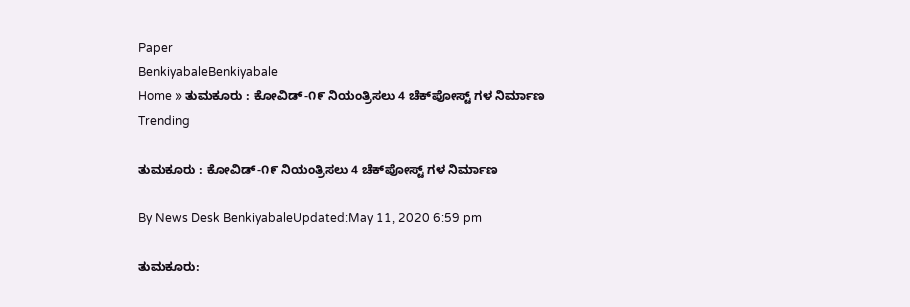Paper
BenkiyabaleBenkiyabale
Home » ತುಮಕೂರು : ಕೋವಿಡ್-೧೯ ನಿಯಂತ್ರಿಸಲು 4 ಚೆಕ್‍ಪೋಸ್ಟ್ ಗಳ ನಿರ್ಮಾಣ
Trending

ತುಮಕೂರು : ಕೋವಿಡ್-೧೯ ನಿಯಂತ್ರಿಸಲು 4 ಚೆಕ್‍ಪೋಸ್ಟ್ ಗಳ ನಿರ್ಮಾಣ

By News Desk BenkiyabaleUpdated:May 11, 2020 6:59 pm

ತುಮಕೂರು: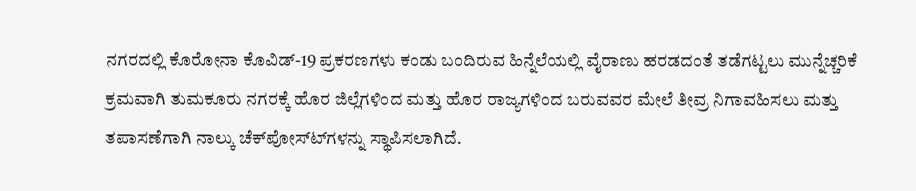ನಗರದಲ್ಲಿ ಕೊರೋನಾ ಕೊವಿಡ್-19 ಪ್ರಕರಣಗಳು ಕಂಡು ಬಂದಿರುವ ಹಿನ್ನೆಲೆಯಲ್ಲಿ ವೈರಾಣು ಹರಡದಂತೆ ತಡೆಗಟ್ಟಲು ಮುನ್ನೆಚ್ಚರಿಕೆ ಕ್ರಮವಾಗಿ ತುಮಕೂರು ನಗರಕ್ಕೆ ಹೊರ ಜಿಲ್ಲೆಗಳಿಂದ ಮತ್ತು ಹೊರ ರಾಜ್ಯಗಳಿಂದ ಬರುವವರ ಮೇಲೆ ತೀವ್ರ ನಿಗಾವಹಿಸಲು ಮತ್ತು ತಪಾಸಣೆಗಾಗಿ ನಾಲ್ಕು ಚೆಕ್‍ಪೋಸ್ಟ್‍ಗಳನ್ನು ಸ್ಥಾಪಿಸಲಾಗಿದೆ.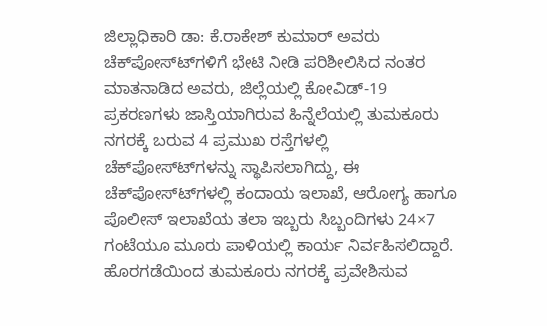ಜಿಲ್ಲಾಧಿಕಾರಿ ಡಾ: ಕೆ.ರಾಕೇಶ್ ಕುಮಾರ್ ಅವರು ಚೆಕ್‍ಪೋಸ್ಟ್‍ಗಳಿಗೆ ಭೇಟಿ ನೀಡಿ ಪರಿಶೀಲಿಸಿದ ನಂತರ ಮಾತನಾಡಿದ ಅವರು, ಜಿಲ್ಲೆಯಲ್ಲಿ ಕೋವಿಡ್-19 ಪ್ರಕರಣಗಳು ಜಾಸ್ತಿಯಾಗಿರುವ ಹಿನ್ನೆಲೆಯಲ್ಲಿ ತುಮಕೂರು ನಗರಕ್ಕೆ ಬರುವ 4 ಪ್ರಮುಖ ರಸ್ತೆಗಳಲ್ಲಿ ಚೆಕ್‍ಪೋಸ್ಟ್‍ಗಳನ್ನು ಸ್ಥಾಪಿಸಲಾಗಿದ್ದು, ಈ ಚೆಕ್‍ಪೋಸ್ಟ್‍ಗಳಲ್ಲಿ ಕಂದಾಯ ಇಲಾಖೆ, ಆರೋಗ್ಯ ಹಾಗೂ ಪೊಲೀಸ್ ಇಲಾಖೆಯ ತಲಾ ಇಬ್ಬರು ಸಿಬ್ಬಂದಿಗಳು 24×7 ಗಂಟೆಯೂ ಮೂರು ಪಾಳಿಯಲ್ಲಿ ಕಾರ್ಯ ನಿರ್ವಹಿಸಲಿದ್ದಾರೆ. ಹೊರಗಡೆಯಿಂದ ತುಮಕೂರು ನಗರಕ್ಕೆ ಪ್ರವೇಶಿಸುವ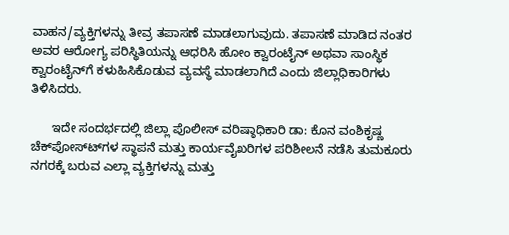ವಾಹನ/ವ್ಯಕ್ತಿಗಳನ್ನು ತೀವ್ರ ತಪಾಸಣೆ ಮಾಡಲಾಗುವುದು. ತಪಾಸಣೆ ಮಾಡಿದ ನಂತರ ಅವರ ಆರೋಗ್ಯ ಪರಿಸ್ಥಿತಿಯನ್ನು ಆಧರಿಸಿ ಹೋಂ ಕ್ವಾರಂಟೈನ್ ಅಥವಾ ಸಾಂಸ್ಥಿಕ ಕ್ವಾರಂಟೈನ್‍ಗೆ ಕಳುಹಿಸಿಕೊಡುವ ವ್ಯವಸ್ಥೆ ಮಾಡಲಾಗಿದೆ ಎಂದು ಜಿಲ್ಲಾಧಿಕಾರಿಗಳು ತಿಳಿಸಿದರು.

      ಇದೇ ಸಂದರ್ಭದಲ್ಲಿ ಜಿಲ್ಲಾ ಪೊಲೀಸ್ ವರಿಷ್ಠಾಧಿಕಾರಿ ಡಾ: ಕೊನ ವಂಶಿಕೃಷ್ಣ ಚೆಕ್‍ಪೋಸ್ಟ್‍ಗಳ ಸ್ಥಾಪನೆ ಮತ್ತು ಕಾರ್ಯವೈಖರಿಗಳ ಪರಿಶೀಲನೆ ನಡೆಸಿ ತುಮಕೂರು ನಗರಕ್ಕೆ ಬರುವ ಎಲ್ಲಾ ವ್ಯಕ್ತಿಗಳನ್ನು ಮತ್ತು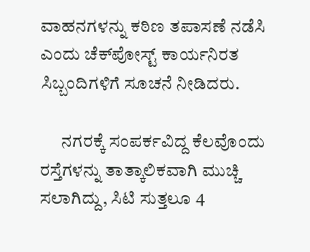ವಾಹನಗಳನ್ನು ಕಠಿಣ ತಪಾಸಣೆ ನಡೆಸಿ ಎಂದು ಚೆಕ್‍ಪೋಸ್ಟ್ ಕಾರ್ಯನಿರತ ಸಿಬ್ಬಂದಿಗಳಿಗೆ ಸೂಚನೆ ನೀಡಿದರು.

      ನಗರಕ್ಕೆ ಸಂಪರ್ಕವಿದ್ದ ಕೆಲವೊಂದು ರಸ್ತೆಗಳನ್ನು ತಾತ್ಕಾಲಿಕವಾಗಿ ಮುಚ್ಚಿ ಸಲಾಗಿದ್ದು, ಸಿಟಿ ಸುತ್ತಲೂ 4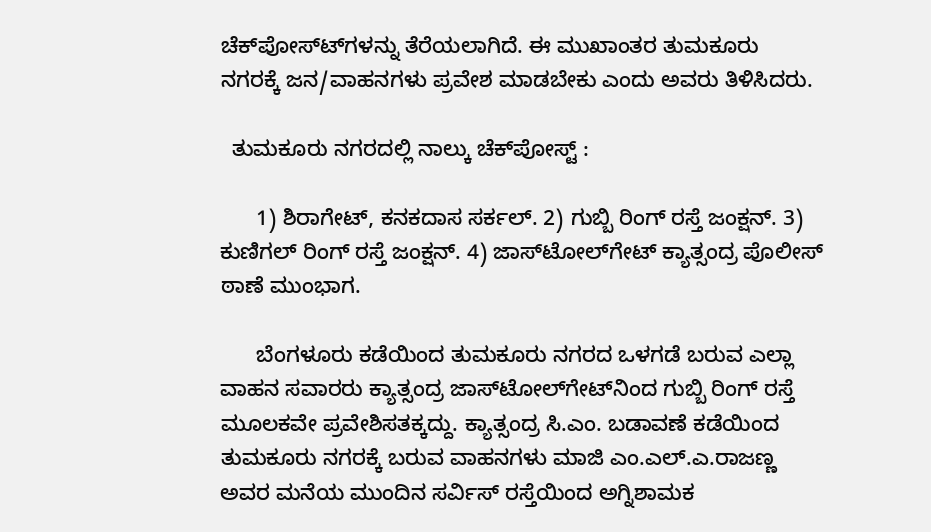ಚೆಕ್‍ಪೋಸ್ಟ್‍ಗಳನ್ನು ತೆರೆಯಲಾಗಿದೆ. ಈ ಮುಖಾಂತರ ತುಮಕೂರು ನಗರಕ್ಕೆ ಜನ/ವಾಹನಗಳು ಪ್ರವೇಶ ಮಾಡಬೇಕು ಎಂದು ಅವರು ತಿಳಿಸಿದರು.

  ತುಮಕೂರು ನಗರದಲ್ಲಿ ನಾಲ್ಕು ಚೆಕ್‍ಪೋಸ್ಟ್ :

      1) ಶಿರಾಗೇಟ್, ಕನಕದಾಸ ಸರ್ಕಲ್. 2) ಗುಬ್ಬಿ ರಿಂಗ್ ರಸ್ತೆ ಜಂಕ್ಷನ್. 3) ಕುಣಿಗಲ್ ರಿಂಗ್ ರಸ್ತೆ ಜಂಕ್ಷನ್. 4) ಜಾಸ್‍ಟೋಲ್‍ಗೇಟ್ ಕ್ಯಾತ್ಸಂದ್ರ ಪೊಲೀಸ್ ಠಾಣೆ ಮುಂಭಾಗ.

      ಬೆಂಗಳೂರು ಕಡೆಯಿಂದ ತುಮಕೂರು ನಗರದ ಒಳಗಡೆ ಬರುವ ಎಲ್ಲಾ ವಾಹನ ಸವಾರರು ಕ್ಯಾತ್ಸಂದ್ರ ಜಾಸ್‍ಟೋಲ್‍ಗೇಟ್‍ನಿಂದ ಗುಬ್ಬಿ ರಿಂಗ್ ರಸ್ತೆ ಮೂಲಕವೇ ಪ್ರವೇಶಿಸತಕ್ಕದ್ದು. ಕ್ಯಾತ್ಸಂದ್ರ ಸಿ.ಎಂ. ಬಡಾವಣೆ ಕಡೆಯಿಂದ ತುಮಕೂರು ನಗರಕ್ಕೆ ಬರುವ ವಾಹನಗಳು ಮಾಜಿ ಎಂ.ಎಲ್.ಎ.ರಾಜಣ್ಣ ಅವರ ಮನೆಯ ಮುಂದಿನ ಸರ್ವಿಸ್ ರಸ್ತೆಯಿಂದ ಅಗ್ನಿಶಾಮಕ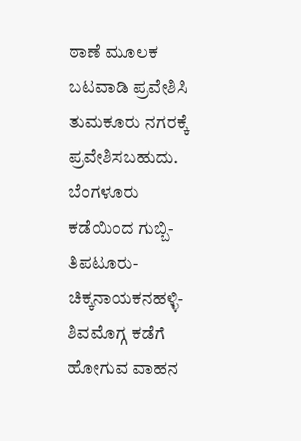ಠಾಣೆ ಮೂಲಕ ಬಟವಾಡಿ ಪ್ರವೇಶಿಸಿ ತುಮಕೂರು ನಗರಕ್ಕೆ ಪ್ರವೇಶಿಸಬಹುದು. ಬೆಂಗಳೂರು ಕಡೆಯಿಂದ ಗುಬ್ಬಿ-ತಿಪಟೂರು-ಚಿಕ್ಕನಾಯಕನಹಳ್ಳಿ-ಶಿವಮೊಗ್ಗ ಕಡೆಗೆ ಹೋಗುವ ವಾಹನ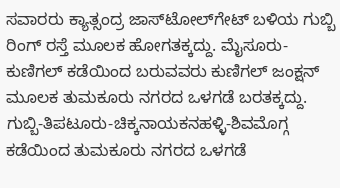ಸವಾರರು ಕ್ಯಾತ್ಸಂದ್ರ ಜಾಸ್‍ಟೋಲ್‍ಗೇಟ್ ಬಳಿಯ ಗುಬ್ಬಿ ರಿಂಗ್ ರಸ್ತೆ ಮೂಲಕ ಹೋಗತಕ್ಕದ್ದು. ಮೈಸೂರು-ಕುಣಿಗಲ್ ಕಡೆಯಿಂದ ಬರುವವರು ಕುಣಿಗಲ್ ಜಂಕ್ಷನ್ ಮೂಲಕ ತುಮಕೂರು ನಗರದ ಒಳಗಡೆ ಬರತಕ್ಕದ್ದು. ಗುಬ್ಬಿ-ತಿಪಟೂರು-ಚಿಕ್ಕನಾಯಕನಹಳ್ಳಿ-ಶಿವಮೊಗ್ಗ ಕಡೆಯಿಂದ ತುಮಕೂರು ನಗರದ ಒಳಗಡೆ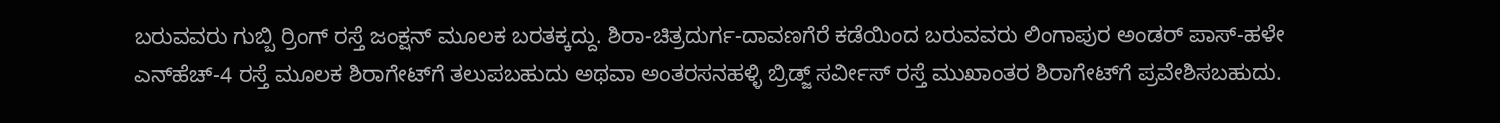ಬರುವವರು ಗುಬ್ಬಿ ರ್ರಿಂಗ್ ರಸ್ತೆ ಜಂಕ್ಷನ್ ಮೂಲಕ ಬರತಕ್ಕದ್ದು. ಶಿರಾ-ಚಿತ್ರದುರ್ಗ-ದಾವಣಗೆರೆ ಕಡೆಯಿಂದ ಬರುವವರು ಲಿಂಗಾಪುರ ಅಂಡರ್ ಪಾಸ್-ಹಳೇ ಎನ್‍ಹೆಚ್-4 ರಸ್ತೆ ಮೂಲಕ ಶಿರಾಗೇಟ್‍ಗೆ ತಲುಪಬಹುದು ಅಥವಾ ಅಂತರಸನಹಳ್ಳಿ ಬ್ರಿಡ್ಜ್ ಸರ್ವೀಸ್ ರಸ್ತೆ ಮುಖಾಂತರ ಶಿರಾಗೇಟ್‍ಗೆ ಪ್ರವೇಶಿಸಬಹುದು.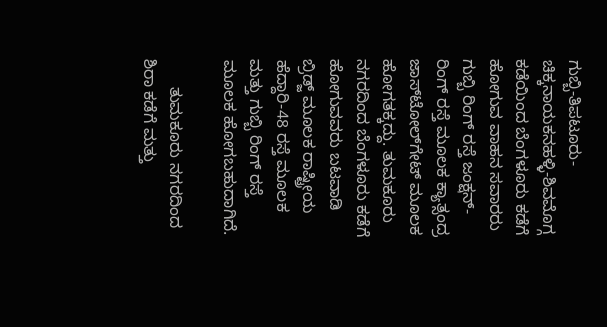ಗುಬ್ಬಿ-ತಿಪಟೂರು-ಚಿಕ್ಕನಾಯಕನಹಳ್ಳಿ-ಶಿವಮೊಗ್ಗ ಕಡೆಯಿಂದ ಬೆಂಗಳೂರು ಕಡೆಗೆ ಹೋಗುವ ವಾಹನ ಸವಾರರು ಗುಬ್ಬಿ ರಿಂಗ್ ರಸ್ತೆ ಜಂಕ್ಷನ್- ರಿಂಗ್ ರಸ್ತೆ ಮೂಲಕ ಕ್ಯಾತ್ಸಂದ್ರ ಜಾಸ್‍ಟೋಲ್‍ಗೇಟ್ ಮೂಲಕ ಹೋಗತಕ್ಕದ್ದು. ತುಮಕೂರು ನಗರದಿಂದ ಬೆಂಗಳೂರು ಕಡೆಗೆ ಹೋಗುವವರು ಬಟವಾಡಿ ಬ್ರಿಡ್ಜ್ ಮೂಲಕ ರಾಷ್ಟ್ರೀಯ ಹೆದ್ದಾರಿ-48 ರಸ್ತೆ ಮೂಲಕ ಮತ್ತು ಗುಬ್ಬಿ ರಿಂಗ್ ರಸ್ತೆ ಮೂಲಕ ಹೋಗಬಹುದಾಗಿದೆ.

      ತುಮಕೂರು ನಗರದಿಂದ ಶಿರಾ ಕಡೆಗೆ ಮತ್ತು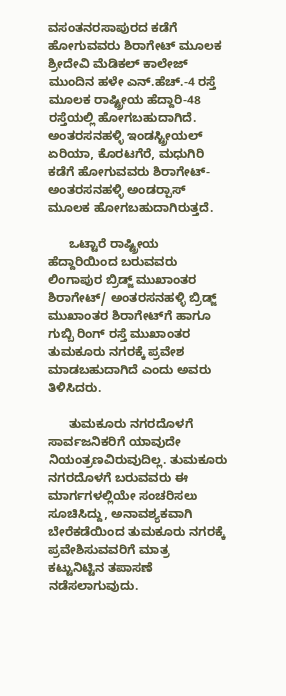ವಸಂತನರಸಾಪುರದ ಕಡೆಗೆ ಹೋಗುವವರು ಶಿರಾಗೇಟ್ ಮೂಲಕ ಶ್ರೀದೇವಿ ಮೆಡಿಕಲ್ ಕಾಲೇಜ್ ಮುಂದಿನ ಹಳೇ ಎನ್.ಹೆಚ್.-4 ರಸ್ತೆ ಮೂಲಕ ರಾಷ್ಟ್ರೀಯ ಹೆದ್ದಾರಿ-48 ರಸ್ತೆಯಲ್ಲಿ ಹೋಗಬಹುದಾಗಿದೆ. ಅಂತರಸನಹಳ್ಳಿ ಇಂಡಸ್ಟ್ರೀಯಲ್ ಏರಿಯಾ, ಕೊರಟಗೆರೆ, ಮಧುಗಿರಿ ಕಡೆಗೆ ಹೋಗುವವರು ಶಿರಾಗೇಟ್-ಅಂತರಸನಹಳ್ಳಿ ಅಂಡರ್‍ಪಾಸ್ ಮೂಲಕ ಹೋಗಬಹುದಾಗಿರುತ್ತದೆ.

      ಒಟ್ಟಾರೆ ರಾಷ್ಟ್ರೀಯ ಹೆದ್ದಾರಿಯಿಂದ ಬರುವವರು ಲಿಂಗಾಪುರ ಬ್ರಿಡ್ಜ್ ಮುಖಾಂತರ ಶಿರಾಗೇಟ್/ ಅಂತರಸನಹಳ್ಳಿ ಬ್ರಿಡ್ಜ್ ಮುಖಾಂತರ ಶಿರಾಗೇಟ್‍ಗೆ ಹಾಗೂ ಗುಬ್ಬಿ ರಿಂಗ್ ರಸ್ತೆ ಮುಖಾಂತರ ತುಮಕೂರು ನಗರಕ್ಕೆ ಪ್ರವೇಶ ಮಾಡಬಹುದಾಗಿದೆ ಎಂದು ಅವರು ತಿಳಿಸಿದರು.

      ತುಮಕೂರು ನಗರದೊಳಗೆ ಸಾರ್ವಜನಿಕರಿಗೆ ಯಾವುದೇ ನಿಯಂತ್ರಣವಿರುವುದಿಲ್ಲ. ತುಮಕೂರು ನಗರದೊಳಗೆ ಬರುವವರು ಈ ಮಾರ್ಗಗಳಲ್ಲಿಯೇ ಸಂಚರಿಸಲು ಸೂಚಿಸಿದ್ದು, ಅನಾವಶ್ಯಕವಾಗಿ ಬೇರೆಕಡೆಯಿಂದ ತುಮಕೂರು ನಗರಕ್ಕೆ ಪ್ರವೇಶಿಸುವವರಿಗೆ ಮಾತ್ರ ಕಟ್ಟುನಿಟ್ಟಿನ ತಪಾಸಣೆ ನಡೆಸಲಾಗುವುದು.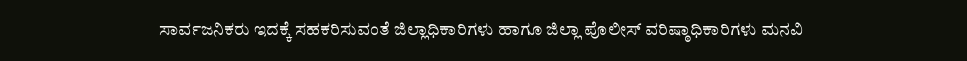ಸಾರ್ವಜನಿಕರು ಇದಕ್ಕೆ ಸಹಕರಿಸುವಂತೆ ಜಿಲ್ಲಾಧಿಕಾರಿಗಳು ಹಾಗೂ ಜಿಲ್ಲಾ ಪೊಲೀಸ್ ವರಿಷ್ಠಾಧಿಕಾರಿಗಳು ಮನವಿ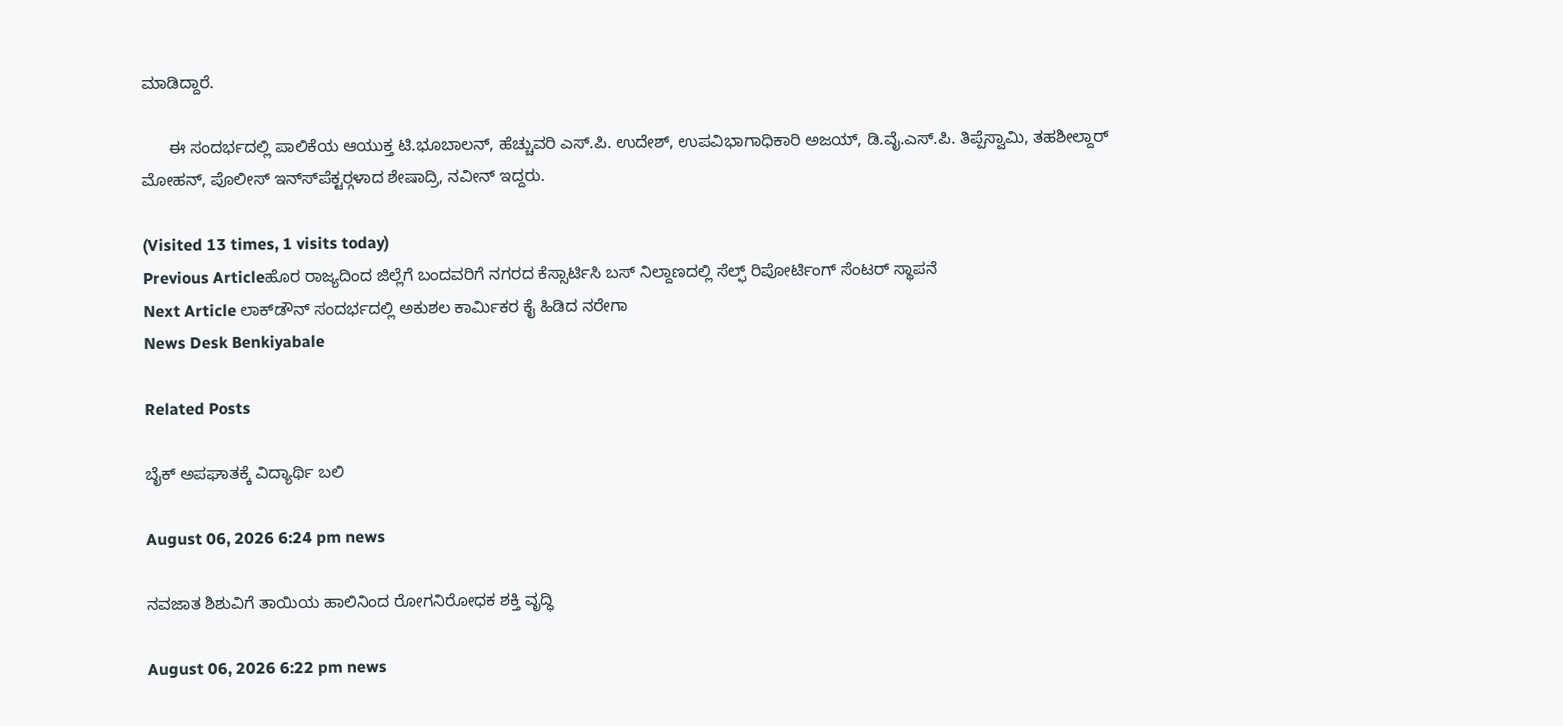ಮಾಡಿದ್ದಾರೆ.

      ಈ ಸಂದರ್ಭದಲ್ಲಿ ಪಾಲಿಕೆಯ ಆಯುಕ್ತ ಟಿ.ಭೂಬಾಲನ್, ಹೆಚ್ಚುವರಿ ಎಸ್.ಪಿ. ಉದೇಶ್, ಉಪವಿಭಾಗಾಧಿಕಾರಿ ಅಜಯ್, ಡಿ.ವೈ.ಎಸ್.ಪಿ. ತಿಪ್ಪೆಸ್ವಾಮಿ, ತಹಶೀಲ್ದಾರ್ ಮೋಹನ್, ಪೊಲೀಸ್ ಇನ್ಸ್‍ಪೆಕ್ಟರ್‍ಗಳಾದ ಶೇಷಾದ್ರಿ, ನವೀನ್ ಇದ್ದರು.

(Visited 13 times, 1 visits today)
Previous Articleಹೊರ ರಾಜ್ಯದಿಂದ ಜಿಲ್ಲೆಗೆ ಬಂದವರಿಗೆ ನಗರದ ಕೆಸ್ಸಾರ್ಟಿಸಿ ಬಸ್ ನಿಲ್ದಾಣದಲ್ಲಿ ಸೆಲ್ಫ್ ರಿಪೋರ್ಟಿಂಗ್ ಸೆಂಟರ್ ಸ್ಥಾಪನೆ
Next Article ಲಾಕ್‍ಡೌನ್ ಸಂದರ್ಭದಲ್ಲಿ ಅಕುಶಲ ಕಾರ್ಮಿಕರ ಕೈ ಹಿಡಿದ ನರೇಗಾ
News Desk Benkiyabale

Related Posts

ಬೈಕ್ ಅಪಘಾತಕ್ಕೆ ವಿದ್ಯಾರ್ಥಿ ಬಲಿ

August 06, 2026 6:24 pm news

ನವಜಾತ ಶಿಶುವಿಗೆ ತಾಯಿಯ ಹಾಲಿನಿಂದ ರೋಗನಿರೋಧಕ ಶಕ್ತಿ ವೃದ್ಧಿ

August 06, 2026 6:22 pm news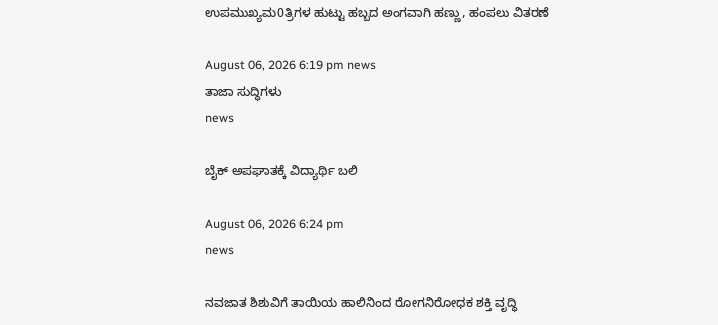ಉಪಮುಖ್ಯಮ0ತ್ರಿಗಳ ಹುಟ್ಟು ಹಬ್ಬದ ಅಂಗವಾಗಿ ಹಣ್ಣು, ಹಂಪಲು ವಿತರಣೆ

August 06, 2026 6:19 pm news
ತಾಜಾ ಸುದ್ಧಿಗಳು
news

ಬೈಕ್ ಅಪಘಾತಕ್ಕೆ ವಿದ್ಯಾರ್ಥಿ ಬಲಿ

August 06, 2026 6:24 pm
news

ನವಜಾತ ಶಿಶುವಿಗೆ ತಾಯಿಯ ಹಾಲಿನಿಂದ ರೋಗನಿರೋಧಕ ಶಕ್ತಿ ವೃದ್ಧಿ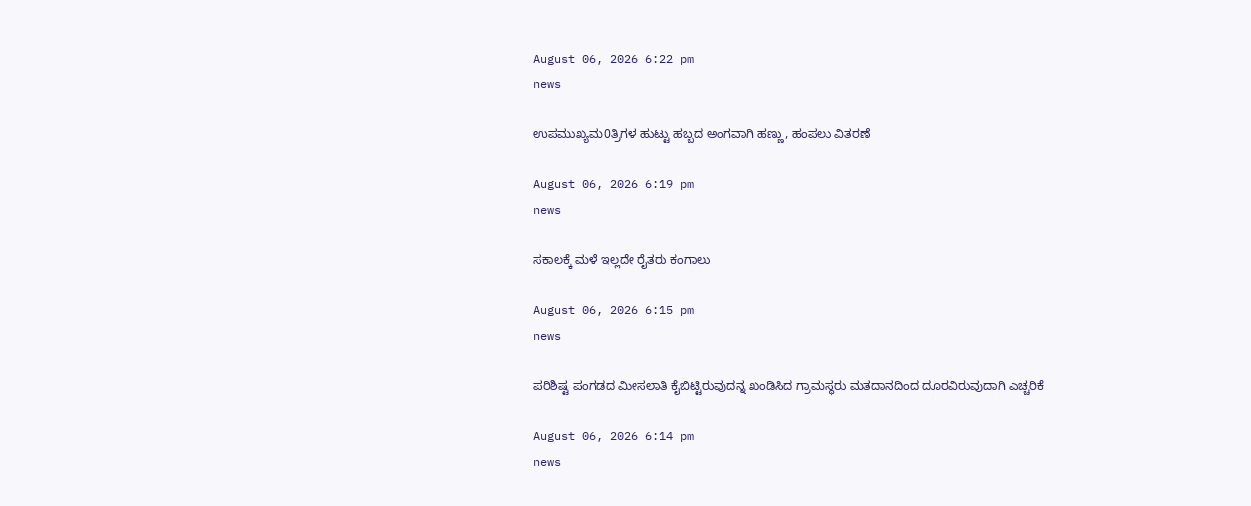August 06, 2026 6:22 pm
news

ಉಪಮುಖ್ಯಮ0ತ್ರಿಗಳ ಹುಟ್ಟು ಹಬ್ಬದ ಅಂಗವಾಗಿ ಹಣ್ಣು, ಹಂಪಲು ವಿತರಣೆ

August 06, 2026 6:19 pm
news

ಸಕಾಲಕ್ಕೆ ಮಳೆ ಇಲ್ಲದೇ ರೈತರು ಕಂಗಾಲು

August 06, 2026 6:15 pm
news

ಪರಿಶಿಷ್ಟ ಪಂಗಡದ ಮೀಸಲಾತಿ ಕೈಬಿಟ್ಟಿರುವುದನ್ನ ಖಂಡಿಸಿದ ಗ್ರಾಮಸ್ಥರು ಮತದಾನದಿಂದ ದೂರವಿರುವುದಾಗಿ ಎಚ್ಚರಿಕೆ

August 06, 2026 6:14 pm
news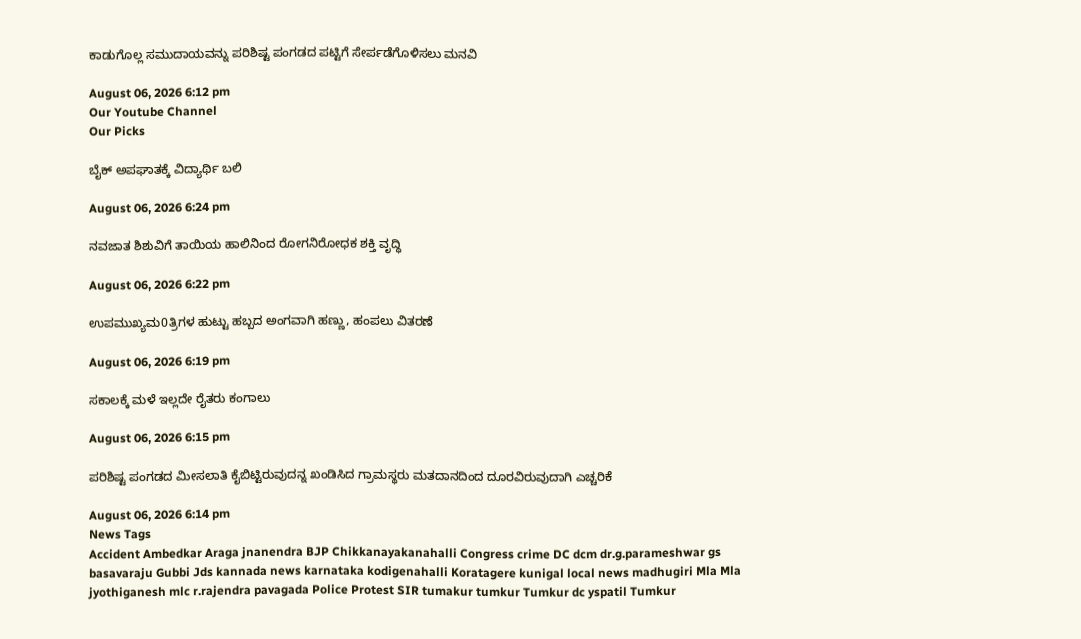ಕಾಡುಗೊಲ್ಲ ಸಮುದಾಯವನ್ನು ಪರಿಶಿಷ್ಟ ಪಂಗಡದ ಪಟ್ಟಿಗೆ ಸೇರ್ಪಡೆಗೊಳಿಸಲು ಮನವಿ

August 06, 2026 6:12 pm
Our Youtube Channel
Our Picks

ಬೈಕ್ ಅಪಘಾತಕ್ಕೆ ವಿದ್ಯಾರ್ಥಿ ಬಲಿ

August 06, 2026 6:24 pm

ನವಜಾತ ಶಿಶುವಿಗೆ ತಾಯಿಯ ಹಾಲಿನಿಂದ ರೋಗನಿರೋಧಕ ಶಕ್ತಿ ವೃದ್ಧಿ

August 06, 2026 6:22 pm

ಉಪಮುಖ್ಯಮ0ತ್ರಿಗಳ ಹುಟ್ಟು ಹಬ್ಬದ ಅಂಗವಾಗಿ ಹಣ್ಣು, ಹಂಪಲು ವಿತರಣೆ

August 06, 2026 6:19 pm

ಸಕಾಲಕ್ಕೆ ಮಳೆ ಇಲ್ಲದೇ ರೈತರು ಕಂಗಾಲು

August 06, 2026 6:15 pm

ಪರಿಶಿಷ್ಟ ಪಂಗಡದ ಮೀಸಲಾತಿ ಕೈಬಿಟ್ಟಿರುವುದನ್ನ ಖಂಡಿಸಿದ ಗ್ರಾಮಸ್ಥರು ಮತದಾನದಿಂದ ದೂರವಿರುವುದಾಗಿ ಎಚ್ಚರಿಕೆ

August 06, 2026 6:14 pm
News Tags
Accident Ambedkar Araga jnanendra BJP Chikkanayakanahalli Congress crime DC dcm dr.g.parameshwar gs basavaraju Gubbi Jds kannada news karnataka kodigenahalli Koratagere kunigal local news madhugiri Mla Mla jyothiganesh mlc r.rajendra pavagada Police Protest SIR tumakur tumkur Tumkur dc yspatil Tumkur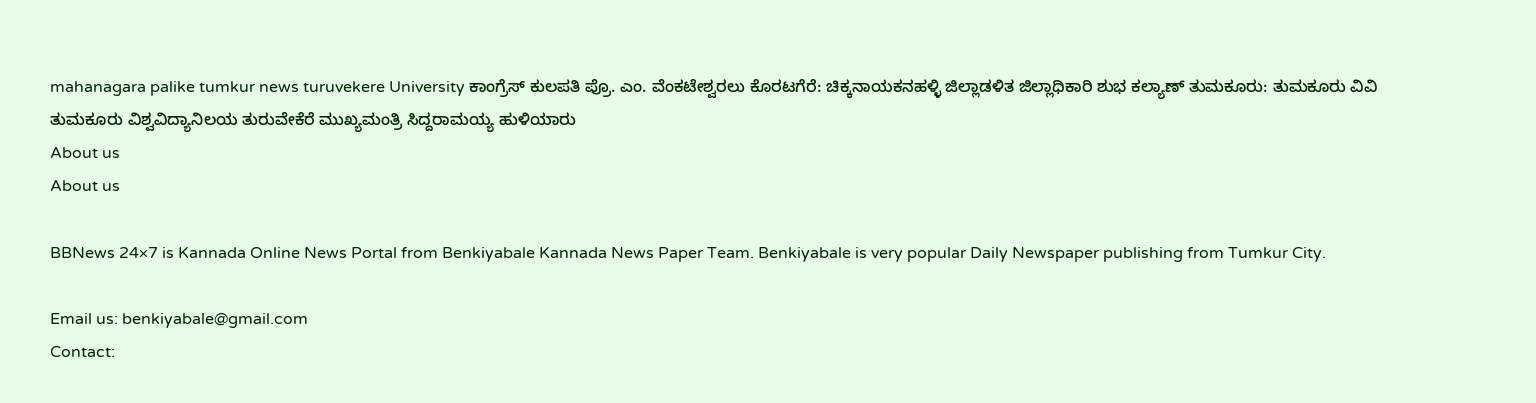mahanagara palike tumkur news turuvekere University ಕಾಂಗ್ರೆಸ್ ಕುಲಪತಿ ಪ್ರೊ. ಎಂ. ವೆಂಕಟೇಶ್ವರಲು ಕೊರಟಗೆರೆ: ಚಿಕ್ಕನಾಯಕನಹಳ್ಳಿ ಜಿಲ್ಲಾಡಳಿತ ಜಿಲ್ಲಾಧಿಕಾರಿ ಶುಭ ಕಲ್ಯಾಣ್ ತುಮಕೂರು: ತುಮಕೂರು ವಿವಿ ತುಮಕೂರು ವಿಶ್ವವಿದ್ಯಾನಿಲಯ ತುರುವೇಕೆರೆ ಮುಖ್ಯಮಂತ್ರಿ ಸಿದ್ದರಾಮಯ್ಯ ಹುಳಿಯಾರು
About us
About us

BBNews 24×7 is Kannada Online News Portal from Benkiyabale Kannada News Paper Team. Benkiyabale is very popular Daily Newspaper publishing from Tumkur City.

Email us: benkiyabale@gmail.com
Contact: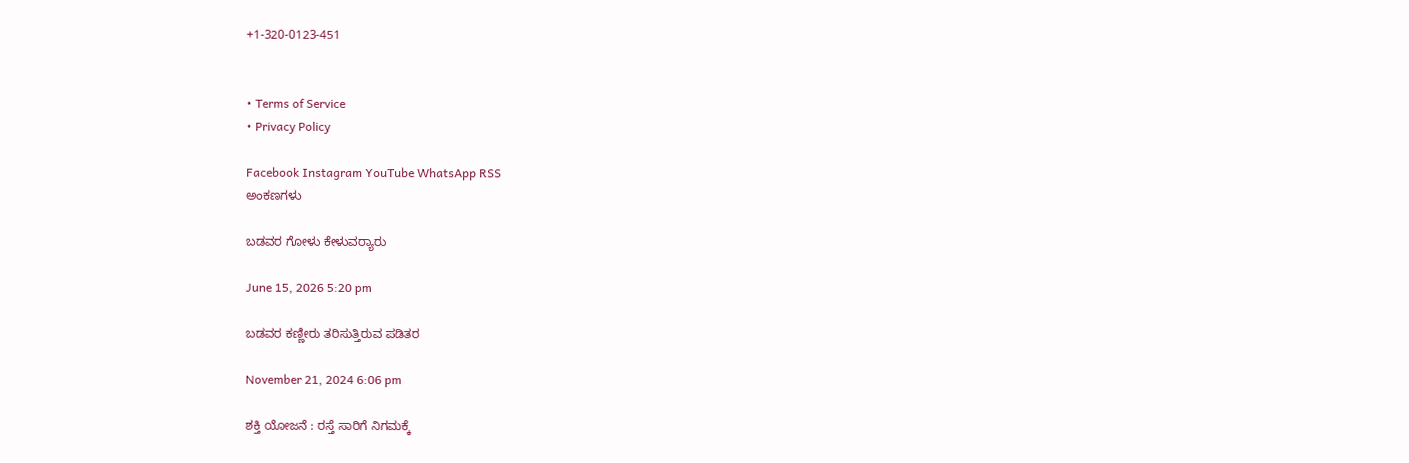+1-320-0123-451


• Terms of Service
• Privacy Policy

Facebook Instagram YouTube WhatsApp RSS
ಅಂಕಣಗಳು

ಬಡವರ ಗೋಳು ಕೇಳುವರ‍್ಯಾರು

June 15, 2026 5:20 pm

ಬಡವರ ಕಣ್ಣೀರು ತರಿಸುತ್ತಿರುವ ಪಡಿತರ

November 21, 2024 6:06 pm

ಶಕ್ತಿ ಯೋಜನೆ : ರಸ್ತೆ ಸಾರಿಗೆ ನಿಗಮಕ್ಕೆ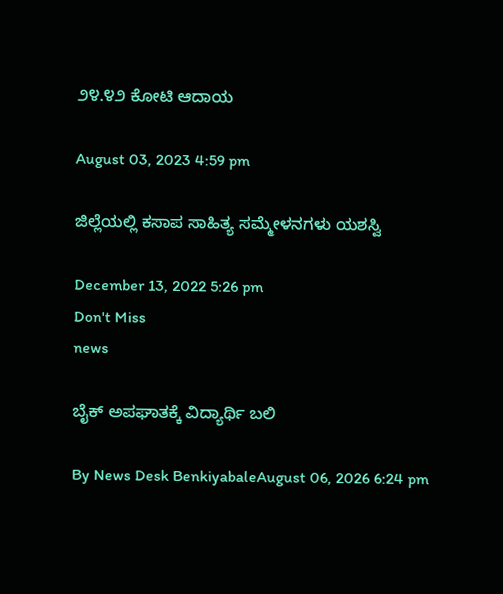೨೪.೪೨ ಕೋಟಿ ಆದಾಯ

August 03, 2023 4:59 pm

ಜಿಲ್ಲೆಯಲ್ಲಿ ಕಸಾಪ ಸಾಹಿತ್ಯ ಸಮ್ಮೇಳನಗಳು ಯಶಸ್ವಿ

December 13, 2022 5:26 pm
Don't Miss
news

ಬೈಕ್ ಅಪಘಾತಕ್ಕೆ ವಿದ್ಯಾರ್ಥಿ ಬಲಿ

By News Desk BenkiyabaleAugust 06, 2026 6:24 pm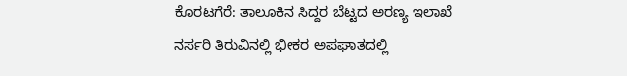ಕೊರಟಗೆರೆ: ತಾಲೂಕಿನ ಸಿದ್ದರ ಬೆಟ್ಟದ ಅರಣ್ಯ ಇಲಾಖೆ ನರ್ಸರಿ ತಿರುವಿನಲ್ಲಿ ಭೀಕರ ಅಪಘಾತದಲ್ಲಿ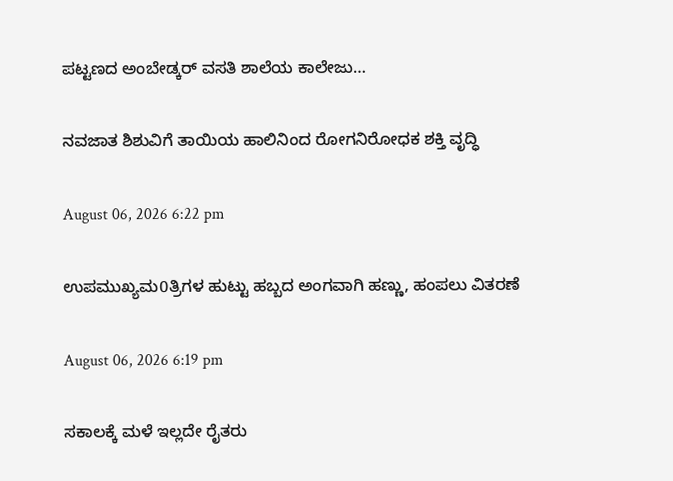ಪಟ್ಟಣದ ಅಂಬೇಡ್ಕರ್ ವಸತಿ ಶಾಲೆಯ ಕಾಲೇಜು…

ನವಜಾತ ಶಿಶುವಿಗೆ ತಾಯಿಯ ಹಾಲಿನಿಂದ ರೋಗನಿರೋಧಕ ಶಕ್ತಿ ವೃದ್ಧಿ

August 06, 2026 6:22 pm

ಉಪಮುಖ್ಯಮ0ತ್ರಿಗಳ ಹುಟ್ಟು ಹಬ್ಬದ ಅಂಗವಾಗಿ ಹಣ್ಣು, ಹಂಪಲು ವಿತರಣೆ

August 06, 2026 6:19 pm

ಸಕಾಲಕ್ಕೆ ಮಳೆ ಇಲ್ಲದೇ ರೈತರು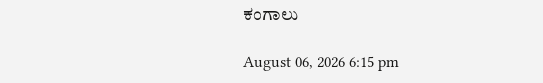ಕಂಗಾಲು

August 06, 2026 6:15 pm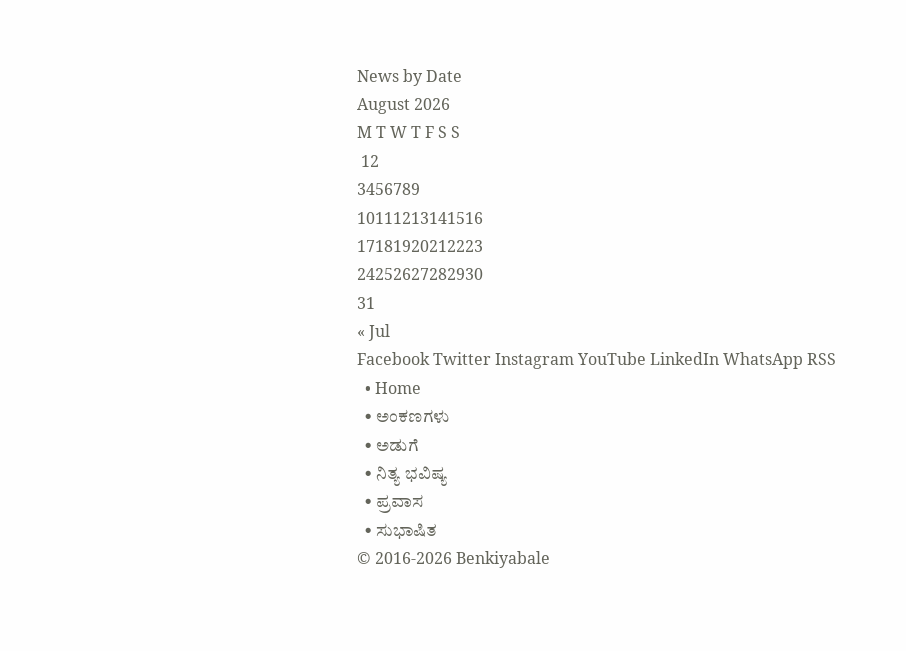News by Date
August 2026
M T W T F S S
 12
3456789
10111213141516
17181920212223
24252627282930
31
« Jul
Facebook Twitter Instagram YouTube LinkedIn WhatsApp RSS
  • Home
  • ಅಂಕಣಗಳು
  • ಅಡುಗೆ
  • ನಿತ್ಯ ಭವಿಷ್ಯ
  • ಪ್ರವಾಸ
  • ಸುಭಾಷಿತ
© 2016-2026 Benkiyabale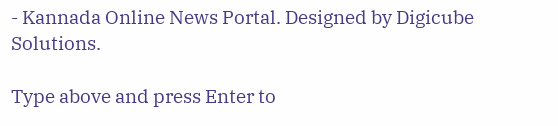- Kannada Online News Portal. Designed by Digicube Solutions.

Type above and press Enter to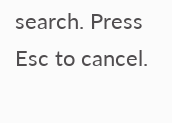search. Press Esc to cancel.